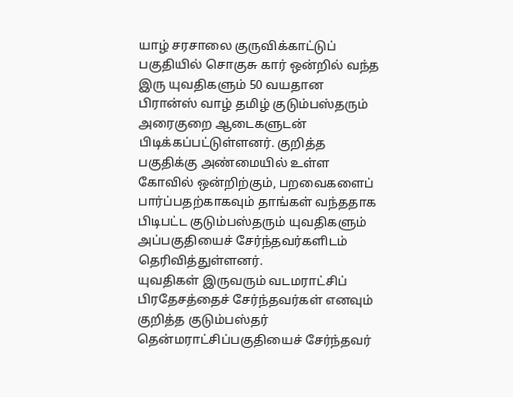யாழ் சரசாலை குருவிக்காட்டுப் பகுதியில் சொகுசு கார் ஒன்றில் வந்த இரு யுவதிகளும் 50 வயதான பிரான்ஸ் வாழ் தமிழ் குடும்பஸ்தரும் அரைகுறை ஆடைகளுடன் பிடிக்கப்பட்டுள்ளனர். குறித்த பகுதிக்கு அண்மையில் உள்ள கோவில் ஒன்றிற்கும், பறவைகளைப் பார்ப்பதற்காகவும் தாங்கள் வந்ததாக பிடிபட்ட குடும்பஸ்தரும் யுவதிகளும் அப்பகுதியைச் சேர்ந்தவர்களிடம் தெரிவித்துள்ளனர்.
யுவதிகள் இருவரும் வடமராட்சிப் பிரதேசத்தைச் சேர்ந்தவர்கள் எனவும் குறித்த குடும்பஸ்தர் தென்மராட்சிப்பகுதியைச் சேர்ந்தவர்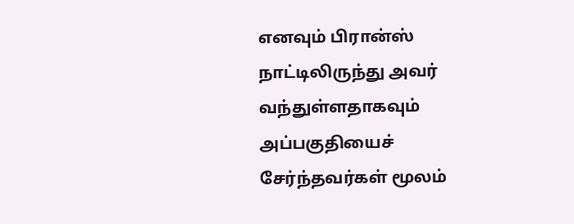எனவும் பிரான்ஸ் நாட்டிலிருந்து அவர் வந்துள்ளதாகவும் அப்பகுதியைச் சேர்ந்தவர்கள் மூலம்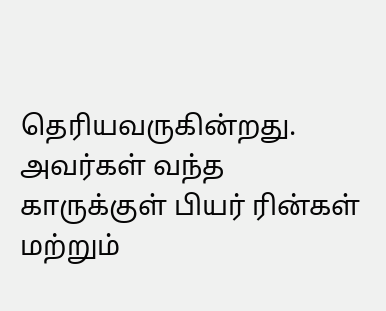தெரியவருகின்றது. அவர்கள் வந்த காருக்குள் பியர் ரின்கள் மற்றும்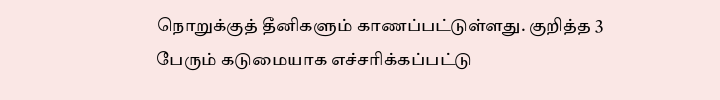நொறுக்குத் தீனிகளும் காணப்பட்டுள்ளது. குறித்த 3 பேரும் கடுமையாக எச்சரிக்கப்பட்டு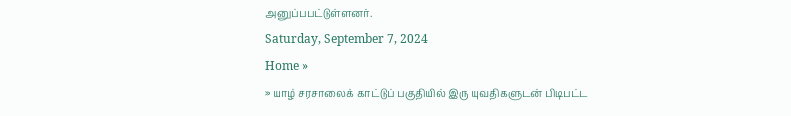அனுப்பபட்டுள்ளனர்.
Saturday, September 7, 2024
Home »
» யாழ் சரசாலைக் காட்டுப் பகுதியில் இரு யுவதிகளுடன் பிடிபட்ட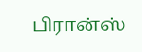பிரான்ஸ்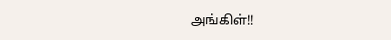அங்கிள்!!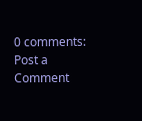0 comments:
Post a Comment